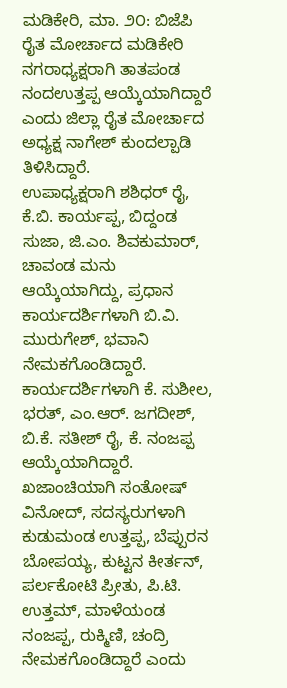ಮಡಿಕೇರಿ, ಮಾ. ೨೦: ಬಿಜೆಪಿ ರೈತ ಮೋರ್ಚಾದ ಮಡಿಕೇರಿ ನಗರಾಧ್ಯಕ್ಷರಾಗಿ ತಾತಪಂಡ ನಂದಉತ್ತಪ್ಪ ಆಯ್ಕೆಯಾಗಿದ್ದಾರೆ ಎಂದು ಜಿಲ್ಲಾ ರೈತ ಮೋರ್ಚಾದ ಅಧ್ಯಕ್ಷ ನಾಗೇಶ್ ಕುಂದಲ್ಪಾಡಿ ತಿಳಿಸಿದ್ದಾರೆ.
ಉಪಾಧ್ಯಕ್ಷರಾಗಿ ಶಶಿಧರ್ ರೈ, ಕೆ.ಬಿ. ಕಾರ್ಯಪ್ಪ, ಬಿದ್ದಂಡ ಸುಜಾ, ಜಿ.ಎಂ. ಶಿವಕುಮಾರ್, ಚಾವಂಡ ಮನು ಆಯ್ಕೆಯಾಗಿದ್ದು, ಪ್ರಧಾನ ಕಾರ್ಯದರ್ಶಿಗಳಾಗಿ ಬಿ.ವಿ. ಮುರುಗೇಶ್, ಭವಾನಿ ನೇಮಕಗೊಂಡಿದ್ದಾರೆ.
ಕಾರ್ಯದರ್ಶಿಗಳಾಗಿ ಕೆ. ಸುಶೀಲ, ಭರತ್, ಎಂ.ಆರ್. ಜಗದೀಶ್, ಬಿ.ಕೆ. ಸತೀಶ್ ರೈ, ಕೆ. ನಂಜಪ್ಪ ಆಯ್ಕೆಯಾಗಿದ್ದಾರೆ.
ಖಜಾಂಚಿಯಾಗಿ ಸಂತೋಷ್ ವಿನೋದ್, ಸದಸ್ಯರುಗಳಾಗಿ ಕುಡುಮಂಡ ಉತ್ತಪ್ಪ, ಬೆಪ್ಪುರನ ಬೋಪಯ್ಯ, ಕುಟ್ಟನ ಕೀರ್ತನ್, ಪರ್ಲಕೋಟಿ ಪ್ರೀತು, ಪಿ.ಟಿ. ಉತ್ತಮ್, ಮಾಳೆಯಂಡ ನಂಜಪ್ಪ, ರುಕ್ಮಿಣಿ, ಚಂದ್ರಿ ನೇಮಕಗೊಂಡಿದ್ದಾರೆ ಎಂದು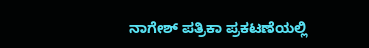ನಾಗೇಶ್ ಪತ್ರಿಕಾ ಪ್ರಕಟಣೆಯಲ್ಲಿ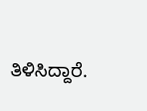ತಿಳಿಸಿದ್ದಾರೆ.